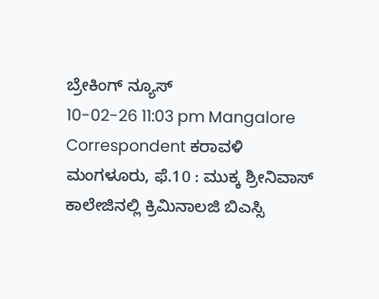ಬ್ರೇಕಿಂಗ್ ನ್ಯೂಸ್
10-02-26 11:03 pm Mangalore Correspondent ಕರಾವಳಿ
ಮಂಗಳೂರು, ಫೆ.10 : ಮುಕ್ಕ ಶ್ರೀನಿವಾಸ್ ಕಾಲೇಜಿನಲ್ಲಿ ಕ್ರಿಮಿನಾಲಜಿ ಬಿಎಸ್ಸಿ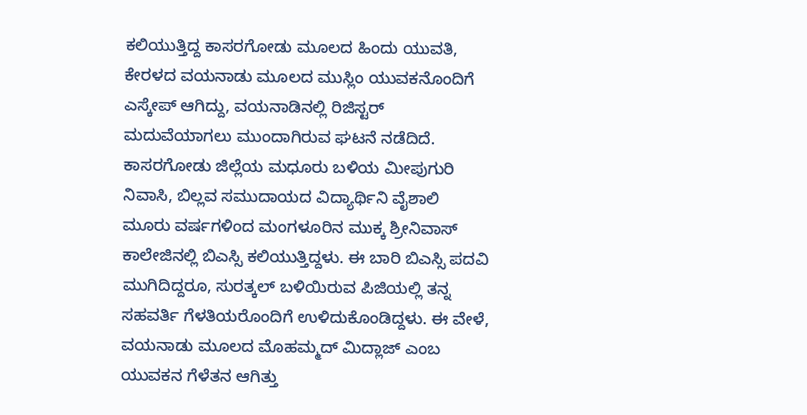ಕಲಿಯುತ್ತಿದ್ದ ಕಾಸರಗೋಡು ಮೂಲದ ಹಿಂದು ಯುವತಿ, ಕೇರಳದ ವಯನಾಡು ಮೂಲದ ಮುಸ್ಲಿಂ ಯುವಕನೊಂದಿಗೆ ಎಸ್ಕೇಪ್ ಆಗಿದ್ದು, ವಯನಾಡಿನಲ್ಲಿ ರಿಜಿಸ್ಟರ್ ಮದುವೆಯಾಗಲು ಮುಂದಾಗಿರುವ ಘಟನೆ ನಡೆದಿದೆ.
ಕಾಸರಗೋಡು ಜಿಲ್ಲೆಯ ಮಧೂರು ಬಳಿಯ ಮೀಪುಗುರಿ ನಿವಾಸಿ, ಬಿಲ್ಲವ ಸಮುದಾಯದ ವಿದ್ಯಾರ್ಥಿನಿ ವೈಶಾಲಿ ಮೂರು ವರ್ಷಗಳಿಂದ ಮಂಗಳೂರಿನ ಮುಕ್ಕ ಶ್ರೀನಿವಾಸ್ ಕಾಲೇಜಿನಲ್ಲಿ ಬಿಎಸ್ಸಿ ಕಲಿಯುತ್ತಿದ್ದಳು. ಈ ಬಾರಿ ಬಿಎಸ್ಸಿ ಪದವಿ ಮುಗಿದಿದ್ದರೂ, ಸುರತ್ಕಲ್ ಬಳಿಯಿರುವ ಪಿಜಿಯಲ್ಲಿ ತನ್ನ ಸಹವರ್ತಿ ಗೆಳತಿಯರೊಂದಿಗೆ ಉಳಿದುಕೊಂಡಿದ್ದಳು. ಈ ವೇಳೆ, ವಯನಾಡು ಮೂಲದ ಮೊಹಮ್ಮದ್ ಮಿದ್ಲಾಜ್ ಎಂಬ ಯುವಕನ ಗೆಳೆತನ ಆಗಿತ್ತು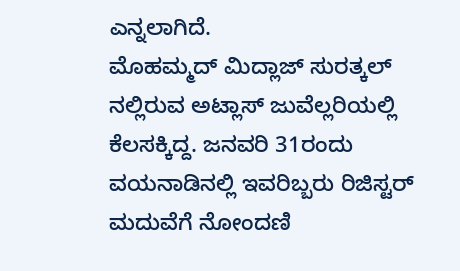ಎನ್ನಲಾಗಿದೆ.
ಮೊಹಮ್ಮದ್ ಮಿದ್ಲಾಜ್ ಸುರತ್ಕಲ್ ನಲ್ಲಿರುವ ಅಟ್ಲಾಸ್ ಜುವೆಲ್ಲರಿಯಲ್ಲಿ ಕೆಲಸಕ್ಕಿದ್ದ. ಜನವರಿ 31ರಂದು ವಯನಾಡಿನಲ್ಲಿ ಇವರಿಬ್ಬರು ರಿಜಿಸ್ಟರ್ ಮದುವೆಗೆ ನೋಂದಣಿ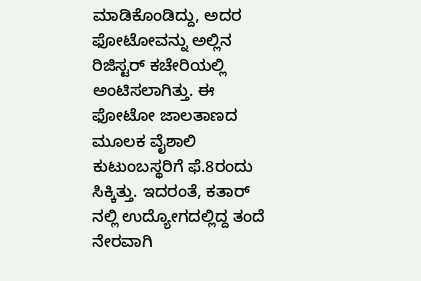ಮಾಡಿಕೊಂಡಿದ್ದು, ಅದರ ಫೋಟೋವನ್ನು ಅಲ್ಲಿನ ರಿಜಿಸ್ಟರ್ ಕಚೇರಿಯಲ್ಲಿ ಅಂಟಿಸಲಾಗಿತ್ತು. ಈ ಫೋಟೋ ಜಾಲತಾಣದ ಮೂಲಕ ವೈಶಾಲಿ ಕುಟುಂಬಸ್ಥರಿಗೆ ಫೆ.8ರಂದು ಸಿಕ್ಕಿತ್ತು. ಇದರಂತೆ, ಕತಾರ್ ನಲ್ಲಿ ಉದ್ಯೋಗದಲ್ಲಿದ್ದ ತಂದೆ ನೇರವಾಗಿ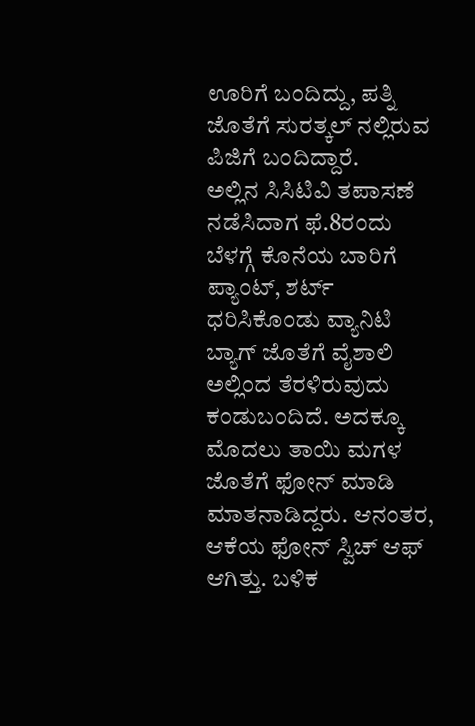ಊರಿಗೆ ಬಂದಿದ್ದು, ಪತ್ನಿ ಜೊತೆಗೆ ಸುರತ್ಕಲ್ ನಲ್ಲಿರುವ ಪಿಜಿಗೆ ಬಂದಿದ್ದಾರೆ.
ಅಲ್ಲಿನ ಸಿಸಿಟಿವಿ ತಪಾಸಣೆ ನಡೆಸಿದಾಗ ಫೆ.8ರಂದು ಬೆಳಗ್ಗೆ ಕೊನೆಯ ಬಾರಿಗೆ ಪ್ಯಾಂಟ್, ಶರ್ಟ್ ಧರಿಸಿಕೊಂಡು ವ್ಯಾನಿಟಿ ಬ್ಯಾಗ್ ಜೊತೆಗೆ ವೈಶಾಲಿ ಅಲ್ಲಿಂದ ತೆರಳಿರುವುದು ಕಂಡುಬಂದಿದೆ. ಅದಕ್ಕೂ ಮೊದಲು ತಾಯಿ ಮಗಳ ಜೊತೆಗೆ ಫೋನ್ ಮಾಡಿ ಮಾತನಾಡಿದ್ದರು. ಆನಂತರ, ಆಕೆಯ ಫೋನ್ ಸ್ವಿಚ್ ಆಫ್ ಆಗಿತ್ತು. ಬಳಿಕ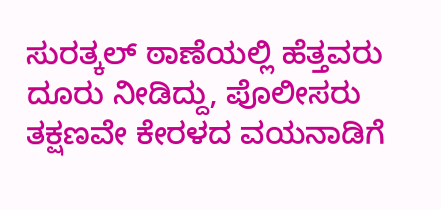ಸುರತ್ಕಲ್ ಠಾಣೆಯಲ್ಲಿ ಹೆತ್ತವರು ದೂರು ನೀಡಿದ್ದು, ಪೊಲೀಸರು ತಕ್ಷಣವೇ ಕೇರಳದ ವಯನಾಡಿಗೆ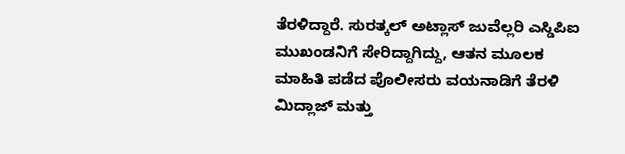ತೆರಳಿದ್ದಾರೆ. ಸುರತ್ಕಲ್ ಅಟ್ಲಾಸ್ ಜುವೆಲ್ಲರಿ ಎಸ್ಡಿಪಿಐ ಮುಖಂಡನಿಗೆ ಸೇರಿದ್ದಾಗಿದ್ದು, ಆತನ ಮೂಲಕ ಮಾಹಿತಿ ಪಡೆದ ಪೊಲೀಸರು ವಯನಾಡಿಗೆ ತೆರಳಿ ಮಿದ್ಲಾಜ್ ಮತ್ತು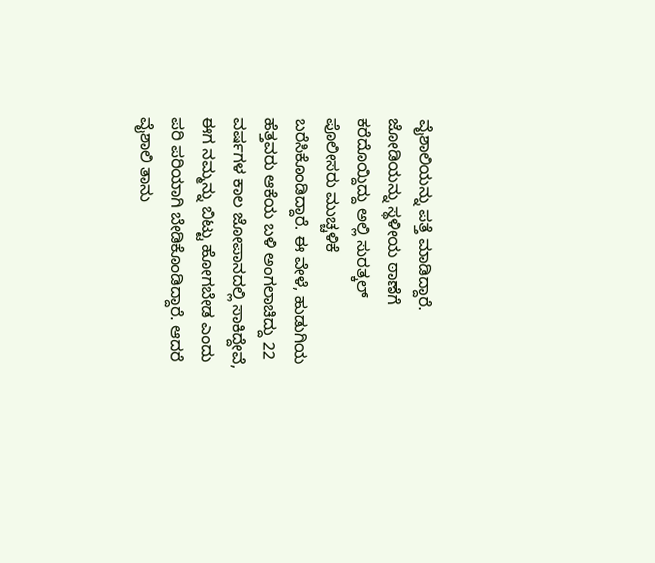ವೈಶಾಲಿಯನ್ನು ಪತ್ತೆ ಮಾಡಿದ್ದಾರೆ.
ಜೋಡಿಯನ್ನು ಸ್ಥಳೀಯ ಠಾಣೆಗೆ ಕರೆದೊಯ್ದಿದ್ದು ಅಲ್ಲಿ ಸುರತ್ಕಲ್ ಪೊಲೀಸರು ಮುಚ್ಚಳಿಕೆ ಬರೆಸಿಕೊಂಡಿದ್ದಾರೆ. ಈ ವೇಳೆ, ಹುಡುಗಿಯ ಹೆತ್ತವರು ಆಕೆಯ ಬಳಿ ಅಂಗಲಾಚಿದ್ದು 22 ವರ್ಷಗಳ ಕಾಲ ಜೋಪಾನದಲ್ಲಿ ಸಾಕಿದ್ದೇವೆ, ಈಗ ನಮ್ಮನ್ನು ಬಿಟ್ಟು ಹೋಗಬೇಡ ಎಂದು ಪರಿ ಪರಿಯಾಗಿ ಬೇಡಿಕೊಂಡಿದ್ದಾರೆ. ಆದರೆ ವೈಶಾಲಿ ತಾನು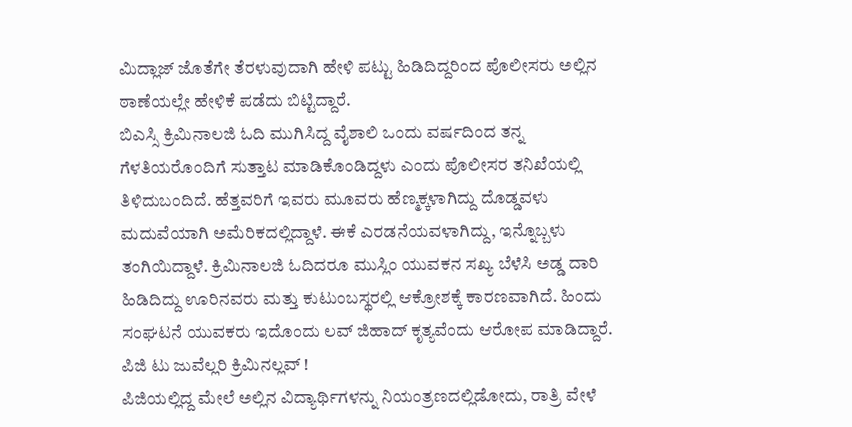ಮಿದ್ಲಾಜ್ ಜೊತೆಗೇ ತೆರಳುವುದಾಗಿ ಹೇಳಿ ಪಟ್ಟು ಹಿಡಿದಿದ್ದರಿಂದ ಪೊಲೀಸರು ಅಲ್ಲಿನ ಠಾಣೆಯಲ್ಲೇ ಹೇಳಿಕೆ ಪಡೆದು ಬಿಟ್ಟಿದ್ದಾರೆ.
ಬಿಎಸ್ಸಿ ಕ್ರಿಮಿನಾಲಜಿ ಓದಿ ಮುಗಿಸಿದ್ದ ವೈಶಾಲಿ ಒಂದು ವರ್ಷದಿಂದ ತನ್ನ ಗೆಳತಿಯರೊಂದಿಗೆ ಸುತ್ತಾಟ ಮಾಡಿಕೊಂಡಿದ್ದಳು ಎಂದು ಪೊಲೀಸರ ತನಿಖೆಯಲ್ಲಿ ತಿಳಿದುಬಂದಿದೆ. ಹೆತ್ತವರಿಗೆ ಇವರು ಮೂವರು ಹೆಣ್ಮಕ್ಕಳಾಗಿದ್ದು ದೊಡ್ಡವಳು ಮದುವೆಯಾಗಿ ಅಮೆರಿಕದಲ್ಲಿದ್ದಾಳೆ. ಈಕೆ ಎರಡನೆಯವಳಾಗಿದ್ದು, ಇನ್ನೊಬ್ಬಳು ತಂಗಿಯಿದ್ದಾಳೆ. ಕ್ರಿಮಿನಾಲಜಿ ಓದಿದರೂ ಮುಸ್ಲಿಂ ಯುವಕನ ಸಖ್ಯ ಬೆಳೆಸಿ ಅಡ್ಡ ದಾರಿ ಹಿಡಿದಿದ್ದು ಊರಿನವರು ಮತ್ತು ಕುಟುಂಬಸ್ಥರಲ್ಲಿ ಆಕ್ರೋಶಕ್ಕೆ ಕಾರಣವಾಗಿದೆ. ಹಿಂದು ಸಂಘಟನೆ ಯುವಕರು ಇದೊಂದು ಲವ್ ಜಿಹಾದ್ ಕೃತ್ಯವೆಂದು ಆರೋಪ ಮಾಡಿದ್ದಾರೆ.
ಪಿಜಿ ಟು ಜುವೆಲ್ಲರಿ ಕ್ರಿಮಿನಲ್ಲವ್ !
ಪಿಜಿಯಲ್ಲಿದ್ದ ಮೇಲೆ ಅಲ್ಲಿನ ವಿದ್ಯಾರ್ಥಿಗಳನ್ನು ನಿಯಂತ್ರಣದಲ್ಲಿಡೋದು, ರಾತ್ರಿ ವೇಳೆ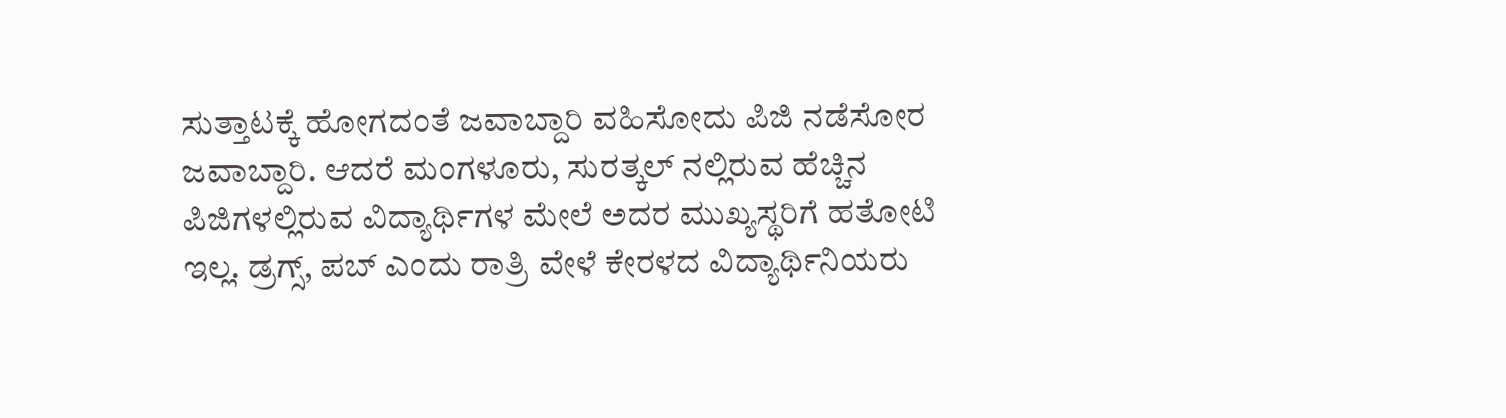ಸುತ್ತಾಟಕ್ಕೆ ಹೋಗದಂತೆ ಜವಾಬ್ದಾರಿ ವಹಿಸೋದು ಪಿಜಿ ನಡೆಸೋರ ಜವಾಬ್ದಾರಿ. ಆದರೆ ಮಂಗಳೂರು, ಸುರತ್ಕಲ್ ನಲ್ಲಿರುವ ಹೆಚ್ಚಿನ ಪಿಜಿಗಳಲ್ಲಿರುವ ವಿದ್ಯಾರ್ಥಿಗಳ ಮೇಲೆ ಅದರ ಮುಖ್ಯಸ್ಥರಿಗೆ ಹತೋಟಿ ಇಲ್ಲ. ಡ್ರಗ್ಸ್, ಪಬ್ ಎಂದು ರಾತ್ರಿ ವೇಳೆ ಕೇರಳದ ವಿದ್ಯಾರ್ಥಿನಿಯರು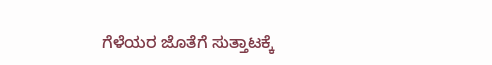ಗೆಳೆಯರ ಜೊತೆಗೆ ಸುತ್ತಾಟಕ್ಕೆ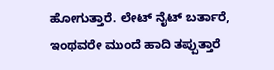ಹೋಗುತ್ತಾರೆ. ಲೇಟ್ ನೈಟ್ ಬರ್ತಾರೆ, ಇಂಥವರೇ ಮುಂದೆ ಹಾದಿ ತಪ್ಪುತ್ತಾರೆ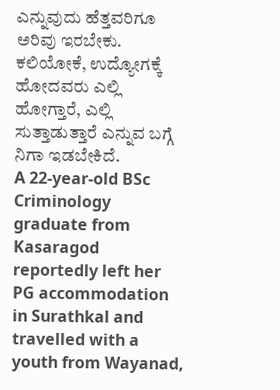ಎನ್ನುವುದು ಹೆತ್ತವರಿಗೂ ಅರಿವು ಇರಬೇಕು. ಕಲಿಯೋಕೆ, ಉದ್ಯೋಗಕ್ಕೆ ಹೋದವರು ಎಲ್ಲಿ ಹೋಗ್ತಾರೆ, ಎಲ್ಲಿ ಸುತ್ತಾಡುತ್ತಾರೆ ಎನ್ನುವ ಬಗ್ಗೆ ನಿಗಾ ಇಡಬೇಕಿದೆ.
A 22-year-old BSc Criminology graduate from Kasaragod reportedly left her PG accommodation in Surathkal and travelled with a youth from Wayanad,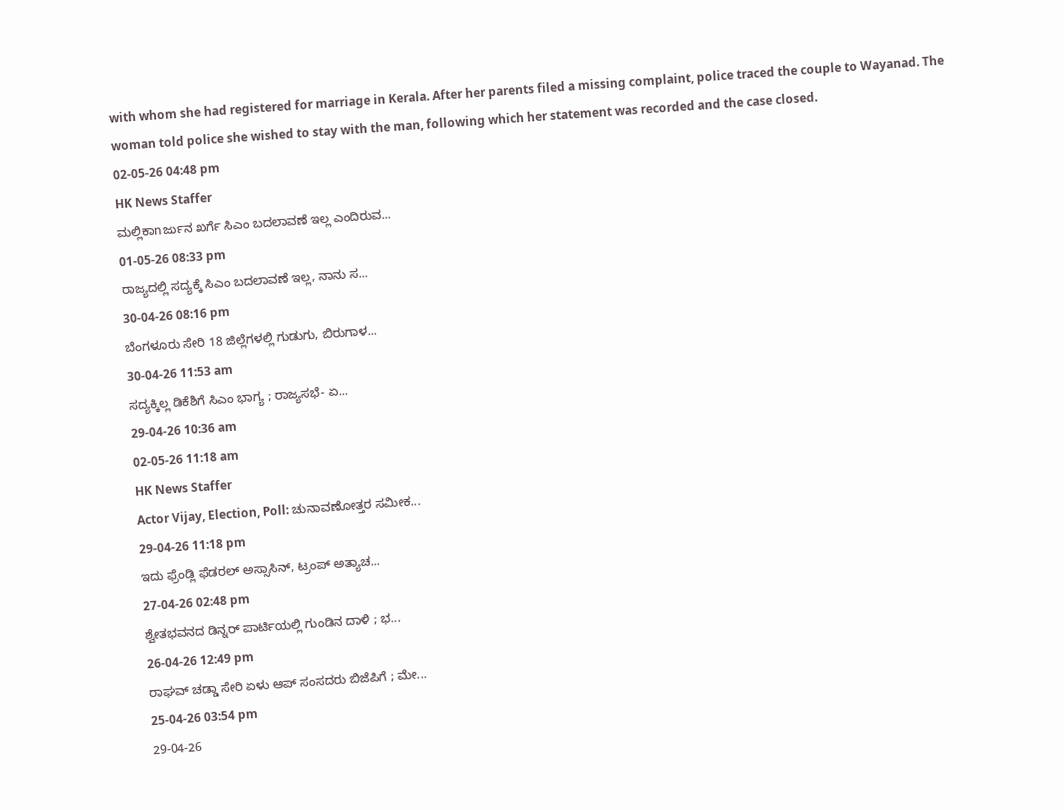with whom she had registered for marriage in Kerala. After her parents filed a missing complaint, police traced the couple to Wayanad. The woman told police she wished to stay with the man, following which her statement was recorded and the case closed.
02-05-26 04:48 pm
HK News Staffer
ಮಲ್ಲಿಕಾnರ್ಜುನ ಖರ್ಗೆ ಸಿಎಂ ಬದಲಾವಣೆ ಇಲ್ಲ ಎಂದಿರುವ...
01-05-26 08:33 pm
ರಾಜ್ಯದಲ್ಲಿ ಸದ್ಯಕ್ಕೆ ಸಿಎಂ ಬದಲಾವಣೆ ಇಲ್ಲ, ನಾನು ಸ...
30-04-26 08:16 pm
ಬೆಂಗಳೂರು ಸೇರಿ 18 ಜಿಲ್ಲೆಗಳಲ್ಲಿ ಗುಡುಗು, ಬಿರುಗಾಳ...
30-04-26 11:53 am
ಸದ್ಯಕ್ಕಿಲ್ಲ ಡಿಕೆಶಿಗೆ ಸಿಎಂ ಭಾಗ್ಯ ; ರಾಜ್ಯಸಭೆ- ಏ...
29-04-26 10:36 am
02-05-26 11:18 am
HK News Staffer
Actor Vijay, Election, Poll: ಚುನಾವಣೋತ್ತರ ಸಮೀಕ...
29-04-26 11:18 pm
ಇದು ಫ್ರೆಂಡ್ಲಿ ಫೆಡರಲ್ ಅಸ್ಸಾಸಿನ್, ಟ್ರಂಪ್ ಅತ್ಯಾಚ...
27-04-26 02:48 pm
ಶ್ವೇತಭವನದ ಡಿನ್ನರ್ ಪಾರ್ಟಿಯಲ್ಲಿ ಗುಂಡಿನ ದಾಳಿ ; ಭ...
26-04-26 12:49 pm
ರಾಘವ್ ಚಡ್ಡಾ ಸೇರಿ ಏಳು ಆಪ್ ಸಂಸದರು ಬಿಜೆಪಿಗೆ ; ಮೇ...
25-04-26 03:54 pm
29-04-26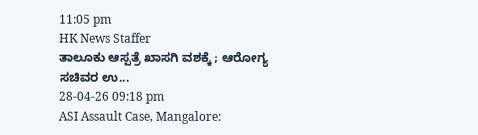11:05 pm
HK News Staffer
ತಾಲೂಕು ಆಸ್ಪತ್ರೆ ಖಾಸಗಿ ವಶಕ್ಕೆ ; ಆರೋಗ್ಯ ಸಚಿವರ ಉ...
28-04-26 09:18 pm
ASI Assault Case, Mangalore: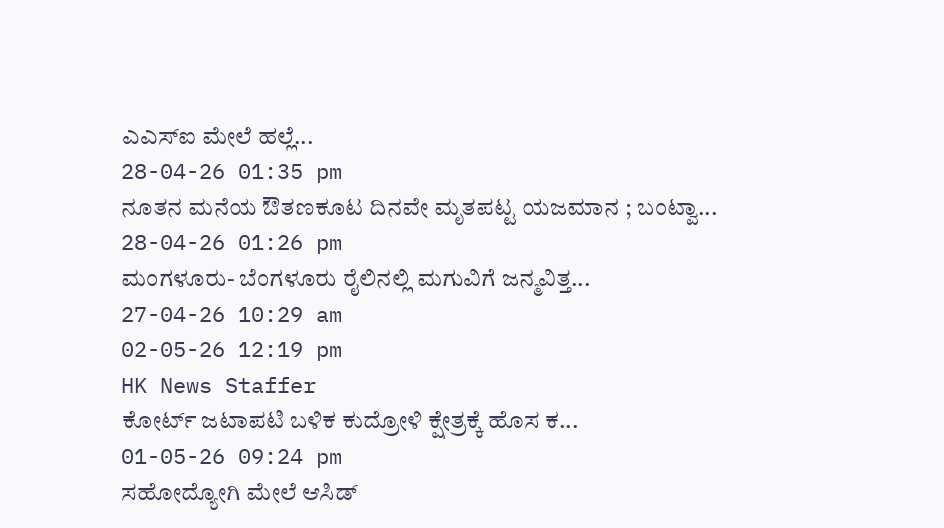ಎಎಸ್ಐ ಮೇಲೆ ಹಲ್ಲೆ...
28-04-26 01:35 pm
ನೂತನ ಮನೆಯ ಔತಣಕೂಟ ದಿನವೇ ಮೃತಪಟ್ಟ ಯಜಮಾನ ; ಬಂಟ್ವಾ...
28-04-26 01:26 pm
ಮಂಗಳೂರು- ಬೆಂಗಳೂರು ರೈಲಿನಲ್ಲಿ ಮಗುವಿಗೆ ಜನ್ಮವಿತ್ತ...
27-04-26 10:29 am
02-05-26 12:19 pm
HK News Staffer
ಕೋರ್ಟ್ ಜಟಾಪಟಿ ಬಳಿಕ ಕುದ್ರೋಳಿ ಕ್ಷೇತ್ರಕ್ಕೆ ಹೊಸ ಕ...
01-05-26 09:24 pm
ಸಹೋದ್ಯೋಗಿ ಮೇಲೆ ಆಸಿಡ್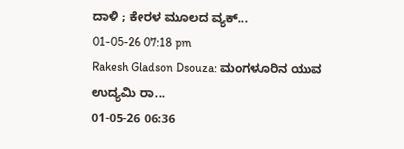ದಾಳಿ ; ಕೇರಳ ಮೂಲದ ವ್ಯಕ್...
01-05-26 07:18 pm
Rakesh Gladson Dsouza: ಮಂಗಳೂರಿನ ಯುವ ಉದ್ಯಮಿ ರಾ...
01-05-26 06:36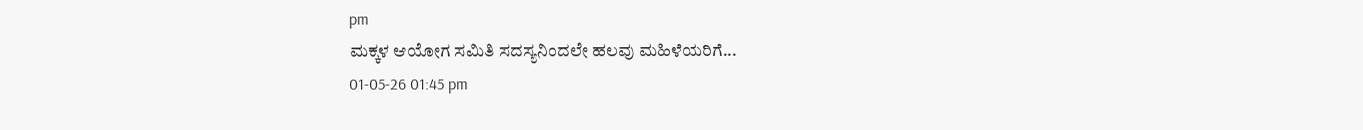pm
ಮಕ್ಕಳ ಆಯೋಗ ಸಮಿತಿ ಸದಸ್ಯನಿಂದಲೇ ಹಲವು ಮಹಿಳೆಯರಿಗೆ...
01-05-26 01:45 pm